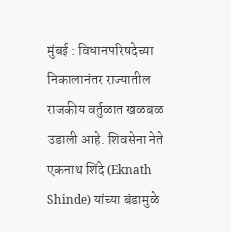मुंबई : विधानपरिषदेच्या निकालानंतर राज्यातील राजकीय वर्तुळात खळबळ उडाली आहे. शिवसेना नेते एकनाथ शिंदे (Eknath Shinde) यांच्या बंडामुळे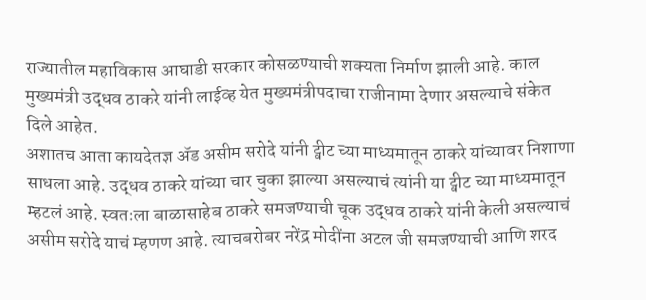राज्यातील महाविकास आघाडी सरकार कोसळण्याची शक्यता निर्माण झाली आहे. काल मुख्यमंत्री उद्धव ठाकरे यांनी लाईव्ह येत मुख्यमंत्रीपदाचा राजीनामा देणार असल्याचे संकेत दिले आहेत.
अशातच आता कायदेतज्ञ ॲड असीम सरोदे यांनी ट्वीट च्या माध्यमातून ठाकरे यांच्यावर निशाणा साधला आहे. उद्धव ठाकरे यांच्या चार चुका झाल्या असल्याचं त्यांनी या ट्वीट च्या माध्यमातून म्हटलं आहे. स्वतःला बाळासाहेब ठाकरे समजण्याची चूक उद्धव ठाकरे यांनी केली असल्याचं असीम सरोदे याचं म्हणण आहे. त्याचबरोबर नरेंद्र मोदींना अटल जी समजण्याची आणि शरद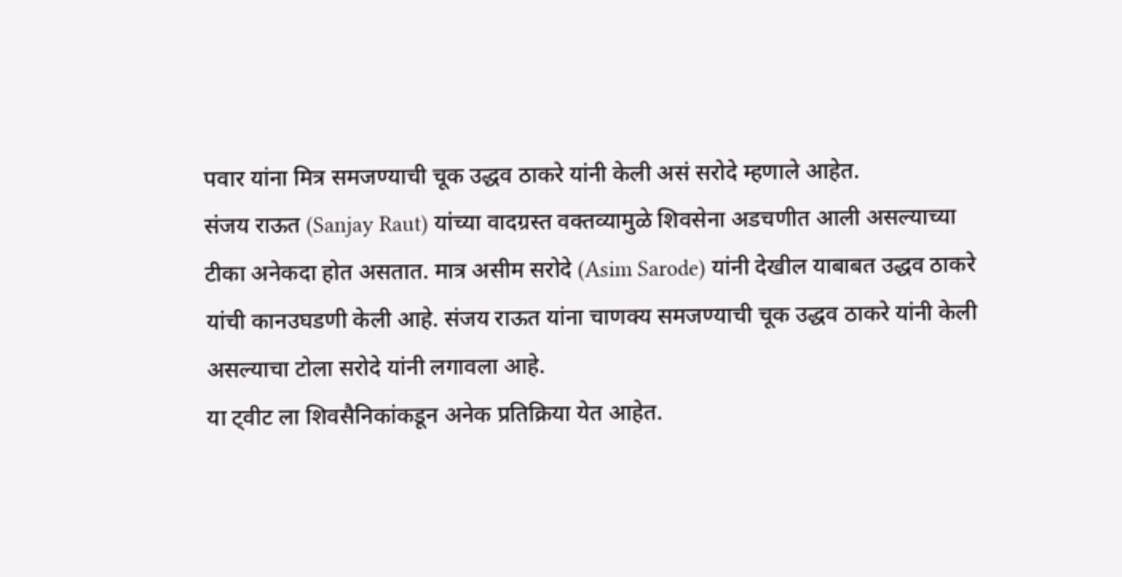पवार यांना मित्र समजण्याची चूक उद्धव ठाकरे यांनी केली असं सरोदे म्हणाले आहेत.
संजय राऊत (Sanjay Raut) यांच्या वादग्रस्त वक्तव्यामुळे शिवसेना अडचणीत आली असल्याच्या टीका अनेकदा होत असतात. मात्र असीम सरोदे (Asim Sarode) यांनी देखील याबाबत उद्धव ठाकरे यांची कानउघडणी केली आहे. संजय राऊत यांना चाणक्य समजण्याची चूक उद्धव ठाकरे यांनी केली असल्याचा टोला सरोदे यांनी लगावला आहे.
या ट्वीट ला शिवसैनिकांकडून अनेक प्रतिक्रिया येत आहेत.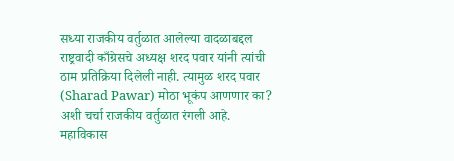सध्या राजकीय वर्तुळात आलेल्या वादळाबद्दल राष्ट्रवादी काँग्रेसचे अध्यक्ष शरद पवार यांनी त्यांची ठाम प्रतिक्रिया दिलेली नाही. त्यामुळ शरद पवार (Sharad Pawar) मोठा भूकंप आणणार का? अशी चर्चा राजकीय वर्तुळात रंगली आहे. महाविकास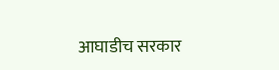आघाडीच सरकार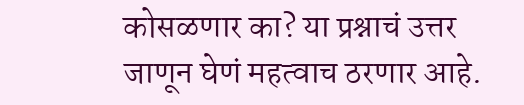कोसळणार का? या प्रश्नाचं उत्तर जाणून घेणं महत्वाच ठरणार आहे.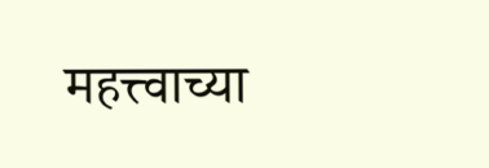महत्त्वाच्या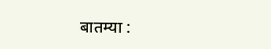बातम्या :